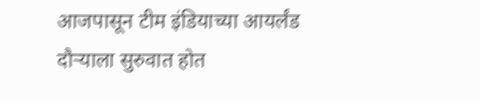आजपासून टीम इंडियाच्या आयर्लंड दौऱ्याला सुरुवात होत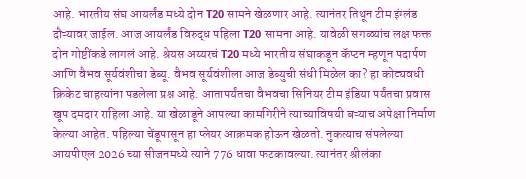आहे. भारतीय संघ आयर्लंड मध्ये दोन T20 सामने खेळणार आहे. त्यानंतर तिथून टीम इंग्लंड दौऱ्यावर जाईल. आज आयर्लंड विरुद्ध पहिला T20 सामना आहे. यावेळी सगळ्यांच लक्ष फक्त दोन गोष्टींकडे लागलं आहे. श्रेयस अय्यरचं T20 मध्ये भारतीय संघाकडून कॅप्टन म्हणून पदार्पण आणि वैभव सूर्यवंशीचा डेब्यू. वैभव सूर्यवंशीला आज डेब्युची संधी मिळेल का? हा कोट्यवधी क्रिकेट चाहत्यांना पडलेला प्रश्न आहे. आतापर्यंतचा वैभवचा सिनियर टीम इंडिया पर्यंतचा प्रवास खूप दमदार राहिला आहे. या खेळाडूने आपल्या कामगिरीने त्याच्याविषयी बऱ्याच अपेक्षा निर्माण केल्या आहेत. पहिल्या चेंडूपासून हा प्लेयर आक्रमक होऊन खेळतो. नुकत्याच संपलेल्या आयपीएल 2026 च्या सीजनमध्ये त्याने 776 धावा फटकावल्या. त्यानंतर श्रीलंका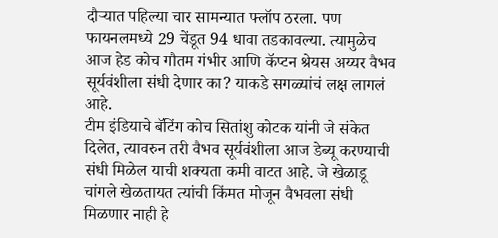दौऱ्यात पहिल्या चार सामन्यात फ्लॉप ठरला. पण फायनलमध्ये 29 चेंडूत 94 धावा तडकावल्या. त्यामुळेच आज हेड कोच गौतम गंभीर आणि कॅप्टन श्रेयस अय्यर वैभव सूर्यवंशीला संधी देणार का? याकडे सगळ्यांचं लक्ष लागलं आहे.
टीम इंडियाचे बॅटिंग कोच सितांशु कोटक यांनी जे संकेत दिलेत, त्यावरुन तरी वैभव सूर्यवंशीला आज डेब्यू करण्याची संधी मिळेल याची शक्यता कमी वाटत आहे. जे खेळाडू चांगले खेळतायत त्यांची किंमत मोजून वैभवला संधी मिळणार नाही हे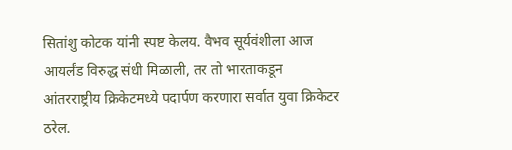सितांशु कोटक यांनी स्पष्ट केलय. वैभव सूर्यवंशीला आज आयर्लंड विरुद्ध संधी मिळाली, तर तो भारताकडून आंतरराष्ट्रीय क्रिकेटमध्ये पदार्पण करणारा सर्वात युवा क्रिकेटर ठरेल.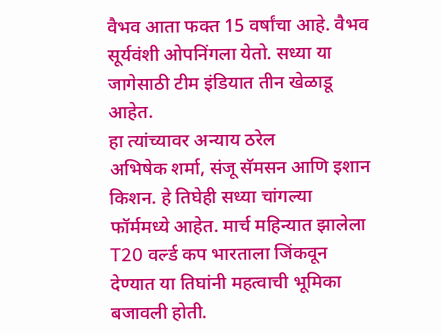वैभव आता फक्त 15 वर्षांचा आहे. वैभव सूर्यवंशी ओपनिंगला येतो. सध्या या जागेसाठी टीम इंडियात तीन खेळाडू आहेत.
हा त्यांच्यावर अन्याय ठरेल
अभिषेक शर्मा, संजू सॅमसन आणि इशान किशन. हे तिघेही सध्या चांगल्या फॉर्ममध्ये आहेत. मार्च महिन्यात झालेला T20 वर्ल्ड कप भारताला जिंकवून देण्यात या तिघांनी महत्वाची भूमिका बजावली होती.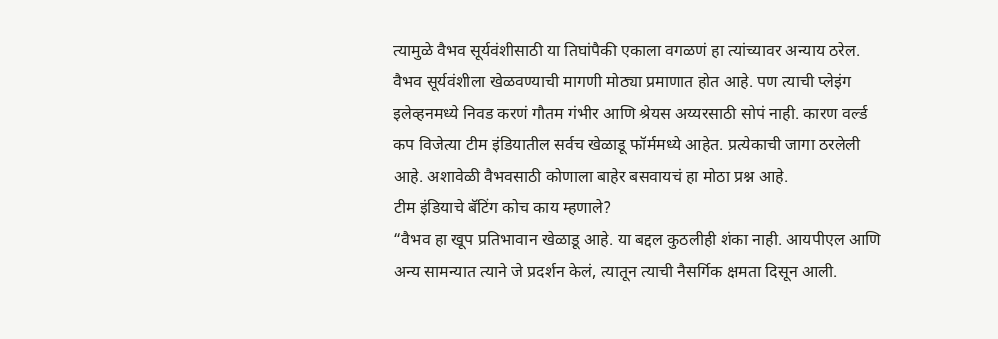त्यामुळे वैभव सूर्यवंशीसाठी या तिघांपैकी एकाला वगळणं हा त्यांच्यावर अन्याय ठरेल. वैभव सूर्यवंशीला खेळवण्याची मागणी मोठ्या प्रमाणात होत आहे. पण त्याची प्लेइंग इलेव्हनमध्ये निवड करणं गौतम गंभीर आणि श्रेयस अय्यरसाठी सोपं नाही. कारण वर्ल्ड कप विजेत्या टीम इंडियातील सर्वच खेळाडू फॉर्ममध्ये आहेत. प्रत्येकाची जागा ठरलेली आहे. अशावेळी वैभवसाठी कोणाला बाहेर बसवायचं हा मोठा प्रश्न आहे.
टीम इंडियाचे बॅटिंग कोच काय म्हणाले?
“वैभव हा खूप प्रतिभावान खेळाडू आहे. या बद्दल कुठलीही शंका नाही. आयपीएल आणि अन्य सामन्यात त्याने जे प्रदर्शन केलं, त्यातून त्याची नैसर्गिक क्षमता दिसून आली.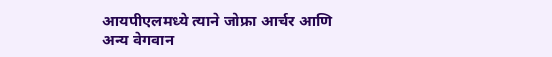आयपीएलमध्ये त्याने जोफ्रा आर्चर आणि अन्य वेगवान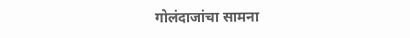गोलंदाजांचा सामना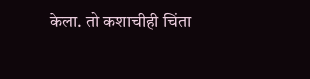केला. तो कशाचीही चिंता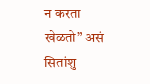न करता खेळतो” असं सितांशु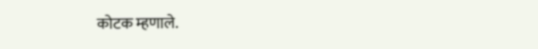कोटक म्हणाले.